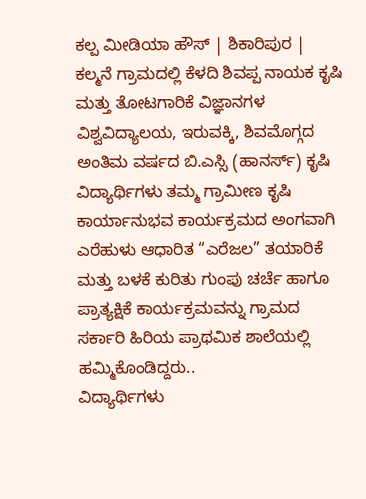ಕಲ್ಪ ಮೀಡಿಯಾ ಹೌಸ್ | ಶಿಕಾರಿಪುರ |
ಕಲ್ಮನೆ ಗ್ರಾಮದಲ್ಲಿ ಕೆಳದಿ ಶಿವಪ್ಪ ನಾಯಕ ಕೃಷಿ ಮತ್ತು ತೋಟಗಾರಿಕೆ ವಿಜ್ಞಾನಗಳ ವಿಶ್ವವಿದ್ಯಾಲಯ, ಇರುವಕ್ಕಿ, ಶಿವಮೊಗ್ಗದ ಅಂತಿಮ ವರ್ಷದ ಬಿ.ಎಸ್ಸಿ (ಹಾನರ್ಸ್) ಕೃಷಿ ವಿದ್ಯಾರ್ಥಿಗಳು ತಮ್ಮ ಗ್ರಾಮೀಣ ಕೃಷಿ ಕಾರ್ಯಾನುಭವ ಕಾರ್ಯಕ್ರಮದ ಅಂಗವಾಗಿ ಎರೆಹುಳು ಆಧಾರಿತ “ಎರೆಜಲ” ತಯಾರಿಕೆ ಮತ್ತು ಬಳಕೆ ಕುರಿತು ಗುಂಪು ಚರ್ಚೆ ಹಾಗೂ ಪ್ರಾತ್ಯಕ್ಷಿಕೆ ಕಾರ್ಯಕ್ರಮವನ್ನು ಗ್ರಾಮದ ಸರ್ಕಾರಿ ಹಿರಿಯ ಪ್ರಾಥಮಿಕ ಶಾಲೆಯಲ್ಲಿ ಹಮ್ಮಿಕೊಂಡಿದ್ದರು..
ವಿದ್ಯಾರ್ಥಿಗಳು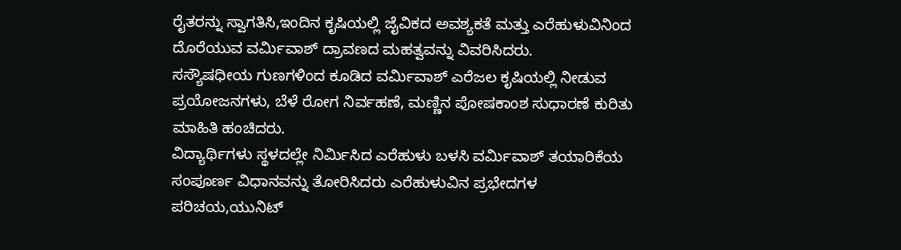ರೈತರನ್ನು ಸ್ವಾಗತಿಸಿ,ಇಂದಿನ ಕೃಷಿಯಲ್ಲಿ ಜೈವಿಕದ ಅವಶ್ಯಕತೆ ಮತ್ತು ಎರೆಹುಳುವಿನಿಂದ ದೊರೆಯುವ ವರ್ಮಿವಾಶ್ ದ್ರಾವಣದ ಮಹತ್ವವನ್ನು ವಿವರಿಸಿದರು.
ಸಸ್ಯೌಷಧೀಯ ಗುಣಗಳಿಂದ ಕೂಡಿದ ವರ್ಮಿವಾಶ್ ಎರೆಜಲ ಕೃಷಿಯಲ್ಲಿ ನೀಡುವ ಪ್ರಯೋಜನಗಳು, ಬೆಳೆ ರೋಗ ನಿರ್ವಹಣೆ, ಮಣ್ಣಿನ ಪೋಷಕಾಂಶ ಸುಧಾರಣೆ ಕುರಿತು ಮಾಹಿತಿ ಹಂಚಿದರು.
ವಿದ್ಯಾರ್ಥಿಗಳು ಸ್ಥಳದಲ್ಲೇ ನಿರ್ಮಿಸಿದ ಎರೆಹುಳು ಬಳಸಿ ವರ್ಮಿವಾಶ್ ತಯಾರಿಕೆಯ ಸಂಪೂರ್ಣ ವಿಧಾನವನ್ನು ತೋರಿಸಿದರು ಎರೆಹುಳುವಿನ ಪ್ರಭೇದಗಳ ಪರಿಚಯ,ಯುನಿಟ್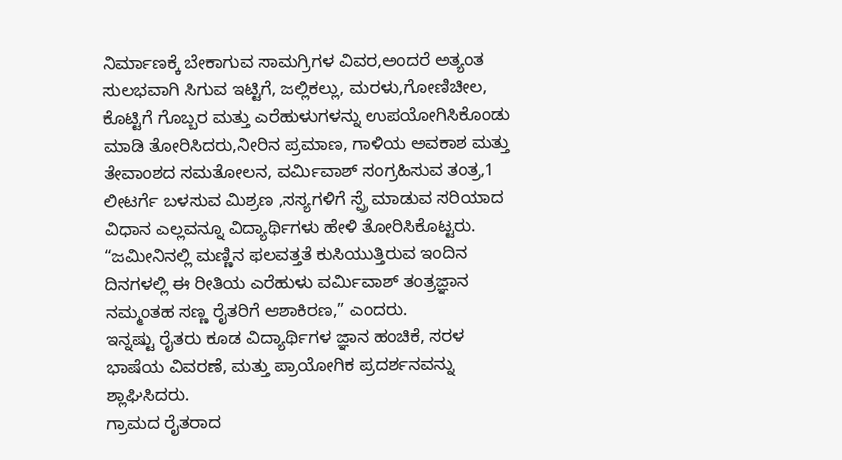ನಿರ್ಮಾಣಕ್ಕೆ ಬೇಕಾಗುವ ಸಾಮಗ್ರಿಗಳ ವಿವರ,ಅಂದರೆ ಅತ್ಯಂತ ಸುಲಭವಾಗಿ ಸಿಗುವ ಇಟ್ಟಿಗೆ, ಜಲ್ಲಿಕಲ್ಲು, ಮರಳು,ಗೋಣಿಚೀಲ, ಕೊಟ್ಟಿಗೆ ಗೊಬ್ಬರ ಮತ್ತು ಎರೆಹುಳುಗಳನ್ನು ಉಪಯೋಗಿಸಿಕೊಂಡು ಮಾಡಿ ತೋರಿಸಿದರು,ನೀರಿನ ಪ್ರಮಾಣ, ಗಾಳಿಯ ಅವಕಾಶ ಮತ್ತು ತೇವಾಂಶದ ಸಮತೋಲನ, ವರ್ಮಿವಾಶ್ ಸಂಗ್ರಹಿಸುವ ತಂತ್ರ,1 ಲೀಟರ್ಗೆ ಬಳಸುವ ಮಿಶ್ರಣ ,ಸಸ್ಯಗಳಿಗೆ ಸ್ಪ್ರೆ ಮಾಡುವ ಸರಿಯಾದ ವಿಧಾನ ಎಲ್ಲವನ್ನೂ ವಿದ್ಯಾರ್ಥಿಗಳು ಹೇಳಿ ತೋರಿಸಿಕೊಟ್ಟರು.
“ಜಮೀನಿನಲ್ಲಿ ಮಣ್ಣಿನ ಫಲವತ್ತತೆ ಕುಸಿಯುತ್ತಿರುವ ಇಂದಿನ ದಿನಗಳಲ್ಲಿ ಈ ರೀತಿಯ ಎರೆಹುಳು ವರ್ಮಿವಾಶ್ ತಂತ್ರಜ್ಞಾನ ನಮ್ಮಂತಹ ಸಣ್ಣ ರೈತರಿಗೆ ಆಶಾಕಿರಣ,” ಎಂದರು.
ಇನ್ನಷ್ಟು ರೈತರು ಕೂಡ ವಿದ್ಯಾರ್ಥಿಗಳ ಜ್ಞಾನ ಹಂಚಿಕೆ, ಸರಳ ಭಾಷೆಯ ವಿವರಣೆ, ಮತ್ತು ಪ್ರಾಯೋಗಿಕ ಪ್ರದರ್ಶನವನ್ನು ಶ್ಲಾಘಿಸಿದರು.
ಗ್ರಾಮದ ರೈತರಾದ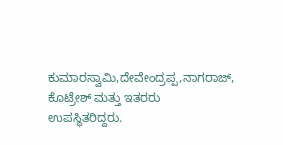ಕುಮಾರಸ್ವಾಮಿ,ದೇವೇಂದ್ರಪ್ಪ,ನಾಗರಾಜ್, ಕೊಟ್ರೇಶ್ ಮತ್ತು ಇತರರು ಉಪಸ್ಥಿತರಿದ್ದರು.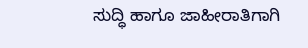ಸುದ್ಧಿ ಹಾಗೂ ಜಾಹೀರಾತಿಗಾಗಿ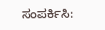ಸಂಪರ್ಕಿಸಿ: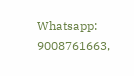Whatsapp: 9008761663,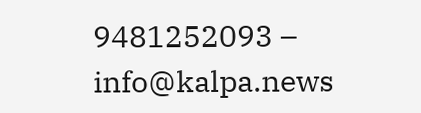9481252093 – info@kalpa.news